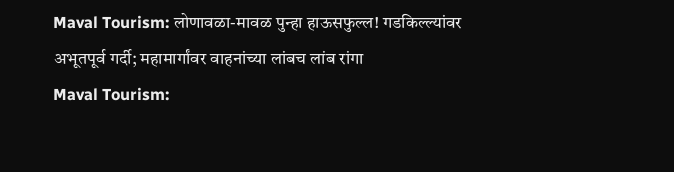Maval Tourism: लोणावळा-मावळ पुन्हा हाऊसफुल्ल! गडकिल्ल्यांवर अभूतपूर्व गर्दी; महामार्गांवर वाहनांच्या लांबच लांब रांगा
Maval Tourism: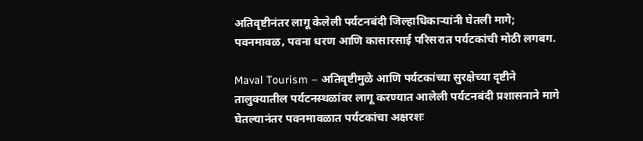अतिवृष्टीनंतर लागू केलेली पर्यटनबंदी जिल्हाधिकाऱ्यांनी घेतली मागे; पवनमावळ, पवना धरण आणि कासारसाई परिसरात पर्यटकांची मोठी लगबग.

Maval Tourism – अतिवृष्टीमुळे आणि पर्यटकांच्या सुरक्षेच्या दृष्टीने तालुक्यातील पर्यटनस्थळांवर लागू करण्यात आलेली पर्यटनबंदी प्रशासनाने मागे घेतल्यानंतर पवनमावळात पर्यटकांचा अक्षरशः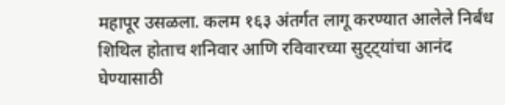महापूर उसळला. कलम १६३ अंतर्गत लागू करण्यात आलेले निर्बंध शिथिल होताच शनिवार आणि रविवारच्या सुट्ट्यांचा आनंद घेण्यासाठी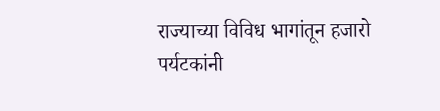राज्याच्या विविध भागांतून हजारो पर्यटकांनी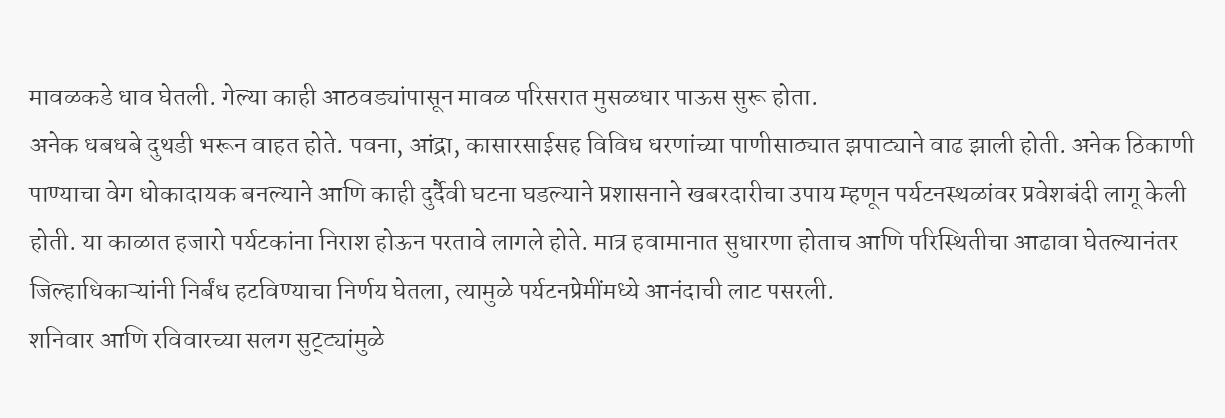मावळकडे धाव घेतली. गेल्या काही आठवड्यांपासून मावळ परिसरात मुसळधार पाऊस सुरू होता.
अनेक धबधबे दुथडी भरून वाहत होते. पवना, आंद्रा, कासारसाईसह विविध धरणांच्या पाणीसाठ्यात झपाट्याने वाढ झाली होती. अनेक ठिकाणी पाण्याचा वेग धोकादायक बनल्याने आणि काही दुर्दैवी घटना घडल्याने प्रशासनाने खबरदारीचा उपाय म्हणून पर्यटनस्थळांवर प्रवेशबंदी लागू केली होती. या काळात हजारो पर्यटकांना निराश होऊन परतावे लागले होते. मात्र हवामानात सुधारणा होताच आणि परिस्थितीचा आढावा घेतल्यानंतर जिल्हाधिकाऱ्यांनी निर्बंध हटविण्याचा निर्णय घेतला, त्यामुळे पर्यटनप्रेमींमध्ये आनंदाची लाट पसरली.
शनिवार आणि रविवारच्या सलग सुट्ट्यांमुळे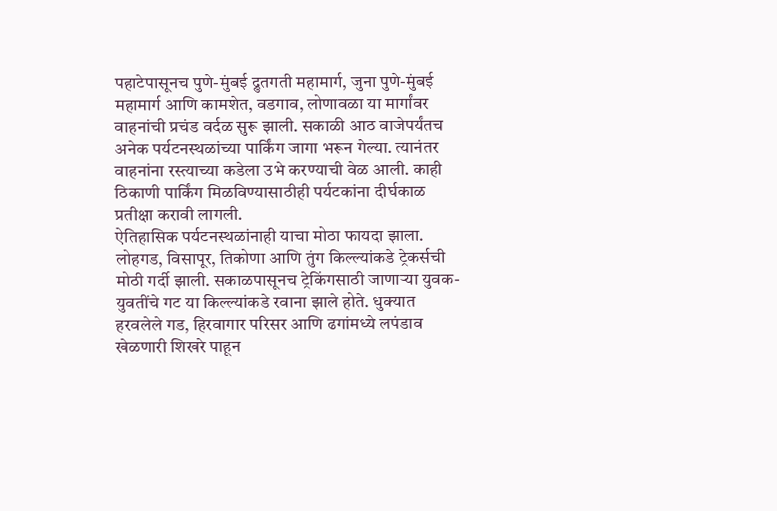पहाटेपासूनच पुणे-मुंबई द्रुतगती महामार्ग, जुना पुणे-मुंबई महामार्ग आणि कामशेत, वडगाव, लोणावळा या मार्गांवर वाहनांची प्रचंड वर्दळ सुरू झाली. सकाळी आठ वाजेपर्यंतच अनेक पर्यटनस्थळांच्या पार्किंग जागा भरून गेल्या. त्यानंतर वाहनांना रस्त्याच्या कडेला उभे करण्याची वेळ आली. काही ठिकाणी पार्किंग मिळविण्यासाठीही पर्यटकांना दीर्घकाळ प्रतीक्षा करावी लागली.
ऐतिहासिक पर्यटनस्थळांनाही याचा मोठा फायदा झाला. लोहगड, विसापूर, तिकोणा आणि तुंग किल्ल्यांकडे ट्रेकर्सची मोठी गर्दी झाली. सकाळपासूनच ट्रेकिंगसाठी जाणाऱ्या युवक-युवतींचे गट या किल्ल्यांकडे रवाना झाले होते. धुक्यात हरवलेले गड, हिरवागार परिसर आणि ढगांमध्ये लपंडाव खेळणारी शिखरे पाहून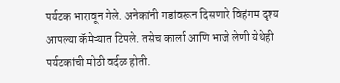पर्यटक भारावून गेले. अनेकांनी गडांवरून दिसणारे विहंगम दृश्य आपल्या कॅमेऱ्यात टिपले. तसेच कार्ला आणि भाजे लेणी येथेही पर्यटकांची मोठी वर्दळ होती.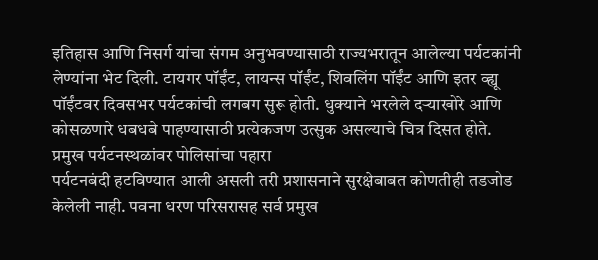इतिहास आणि निसर्ग यांचा संगम अनुभवण्यासाठी राज्यभरातून आलेल्या पर्यटकांनी लेण्यांना भेट दिली. टायगर पॉईंट, लायन्स पॉईंट, शिवलिंग पॉईंट आणि इतर व्ह्यू पॉईंटवर दिवसभर पर्यटकांची लगबग सुरू होती. धुक्याने भरलेले दऱ्याखोरे आणि कोसळणारे धबधबे पाहण्यासाठी प्रत्येकजण उत्सुक असल्याचे चित्र दिसत होते.
प्रमुख पर्यटनस्थळांवर पोलिसांचा पहारा
पर्यटनबंदी हटविण्यात आली असली तरी प्रशासनाने सुरक्षेबाबत कोणतीही तडजोड केलेली नाही. पवना धरण परिसरासह सर्व प्रमुख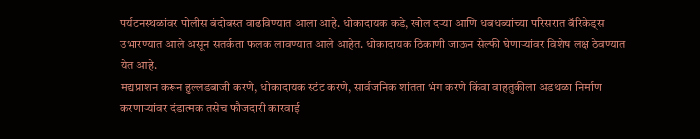पर्यटनस्थळांवर पोलीस बंदोबस्त वाढविण्यात आला आहे. धोकादायक कडे, खोल दऱ्या आणि धबधब्यांच्या परिसरात बॅरिकेड्स उभारण्यात आले असून सतर्कता फलक लावण्यात आले आहेत. धोकादायक ठिकाणी जाऊन सेल्फी घेणाऱ्यांवर विशेष लक्ष ठेवण्यात येत आहे.
मद्यप्राशन करून हुल्लडबाजी करणे, धोकादायक स्टंट करणे, सार्वजनिक शांतता भंग करणे किंवा वाहतुकीला अडथळा निर्माण करणाऱ्यांवर दंडात्मक तसेच फौजदारी कारवाई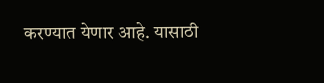करण्यात येणार आहे. यासाठी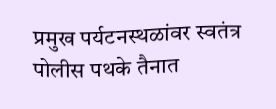प्रमुख पर्यटनस्थळांवर स्वतंत्र पोलीस पथके तैनात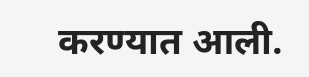करण्यात आली.